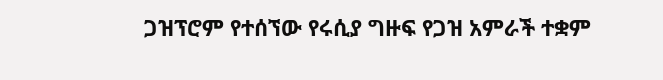ጋዝፕሮም የተሰኘው የሩሲያ ግዙፍ የጋዝ አምራች ተቋም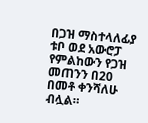በጋዝ ማስተላለፊያ ቱቦ ወደ አውሮፓ የምልከውን የጋዝ መጠንን በ20 በመቶ ቀንሻለሁ ብሏል።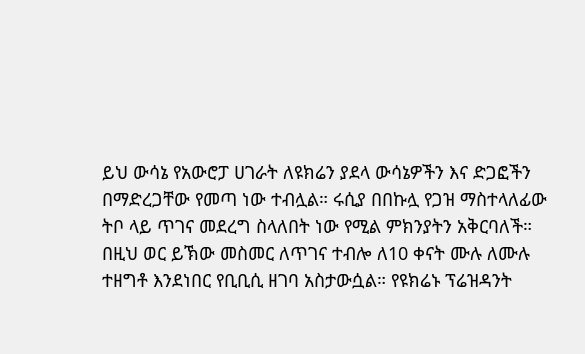ይህ ውሳኔ የአውሮፓ ሀገራት ለዩክሬን ያደላ ውሳኔዎችን እና ድጋፎችን በማድረጋቸው የመጣ ነው ተብሏል። ሩሲያ በበኩሏ የጋዝ ማስተላለፊው ትቦ ላይ ጥገና መደረግ ስላለበት ነው የሚል ምክንያትን አቅርባለች።
በዚህ ወር ይኽው መስመር ለጥገና ተብሎ ለ10 ቀናት ሙሉ ለሙሉ ተዘግቶ እንደነበር የቢቢሲ ዘገባ አስታውሷል። የዩክሬኑ ፕሬዝዳንት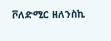ቮለድሚር ዘለንስኪ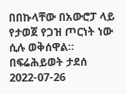በበኩላቸው በአውሮፓ ላይ የታወጀ የጋዝ ጦርነት ነው ሲሉ ወቅሰዋል።
በፍሬሕይወት ታደሰ
2022-07-26